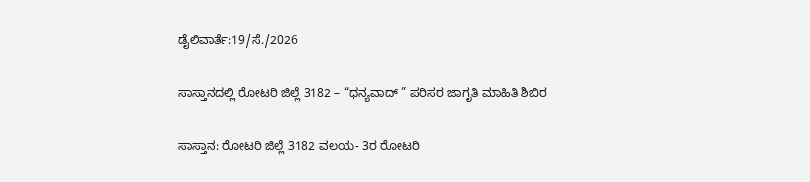ಡೈಲಿವಾರ್ತೆ:19/ಸೆ./2026

ಸಾಸ್ತಾನದಲ್ಲಿ ರೋಟರಿ ಜಿಲ್ಲೆ 3182 – “ಧನ್ಯವಾದ್ ” ಪರಿಸರ ಜಾಗೃತಿ ಮಾಹಿತಿ ಶಿಬಿರ

ಸಾಸ್ತಾನ: ರೋಟರಿ ಜಿಲ್ಲೆ 3182 ವಲಯ- 3ರ ರೋಟರಿ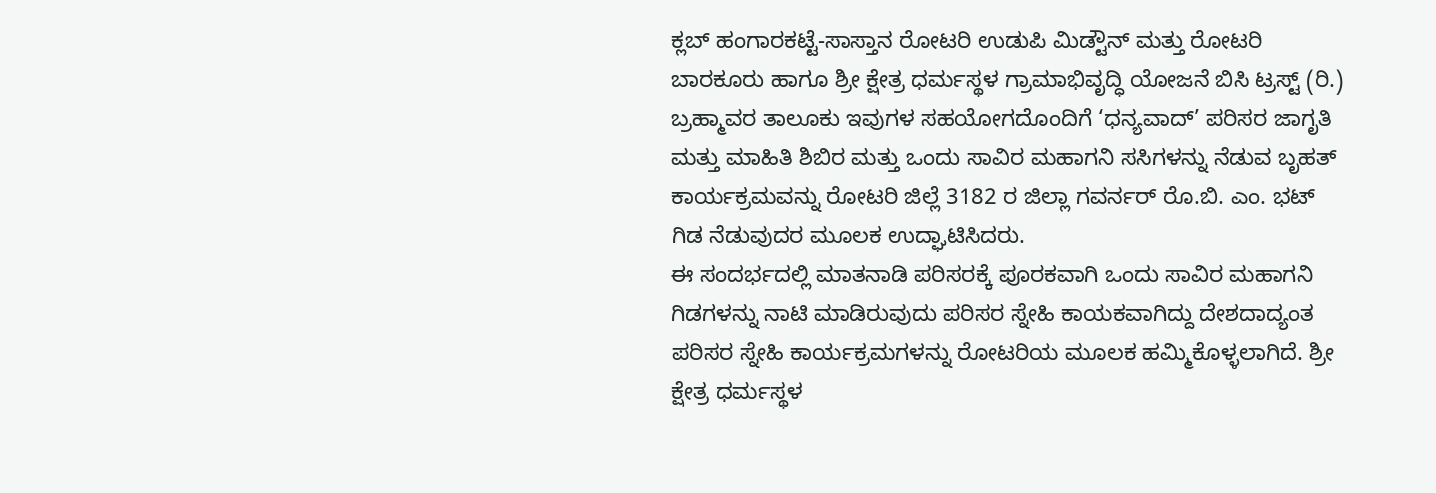ಕ್ಲಬ್ ಹಂಗಾರಕಟ್ಟೆ-ಸಾಸ್ತಾನ ರೋಟರಿ ಉಡುಪಿ ಮಿಡ್ಟೌನ್ ಮತ್ತು ರೋಟರಿ ಬಾರಕೂರು ಹಾಗೂ ಶ್ರೀ ಕ್ಷೇತ್ರ ಧರ್ಮಸ್ಥಳ ಗ್ರಾಮಾಭಿವೃದ್ಧಿ ಯೋಜನೆ ಬಿಸಿ ಟ್ರಸ್ಟ್ (ರಿ.) ಬ್ರಹ್ಮಾವರ ತಾಲೂಕು ಇವುಗಳ ಸಹಯೋಗದೊಂದಿಗೆ ‘ಧನ್ಯವಾದ್’ ಪರಿಸರ ಜಾಗೃತಿ ಮತ್ತು ಮಾಹಿತಿ ಶಿಬಿರ ಮತ್ತು ಒಂದು ಸಾವಿರ ಮಹಾಗನಿ ಸಸಿಗಳನ್ನು ನೆಡುವ ಬೃಹತ್ ಕಾರ್ಯಕ್ರಮವನ್ನು ರೋಟರಿ ಜಿಲ್ಲೆ 3182 ರ ಜಿಲ್ಲಾ ಗವರ್ನರ್ ರೊ.ಬಿ. ಎಂ. ಭಟ್ ಗಿಡ ನೆಡುವುದರ ಮೂಲಕ ಉದ್ಘಾಟಿಸಿದರು.
ಈ ಸಂದರ್ಭದಲ್ಲಿ ಮಾತನಾಡಿ ಪರಿಸರಕ್ಕೆ ಪೂರಕವಾಗಿ ಒಂದು ಸಾವಿರ ಮಹಾಗನಿ ಗಿಡಗಳನ್ನು ನಾಟಿ ಮಾಡಿರುವುದು ಪರಿಸರ ಸ್ನೇಹಿ ಕಾಯಕವಾಗಿದ್ದು ದೇಶದಾದ್ಯಂತ ಪರಿಸರ ಸ್ನೇಹಿ ಕಾರ್ಯಕ್ರಮಗಳನ್ನು ರೋಟರಿಯ ಮೂಲಕ ಹಮ್ಮಿಕೊಳ್ಳಲಾಗಿದೆ. ಶ್ರೀ ಕ್ಷೇತ್ರ ಧರ್ಮಸ್ಥಳ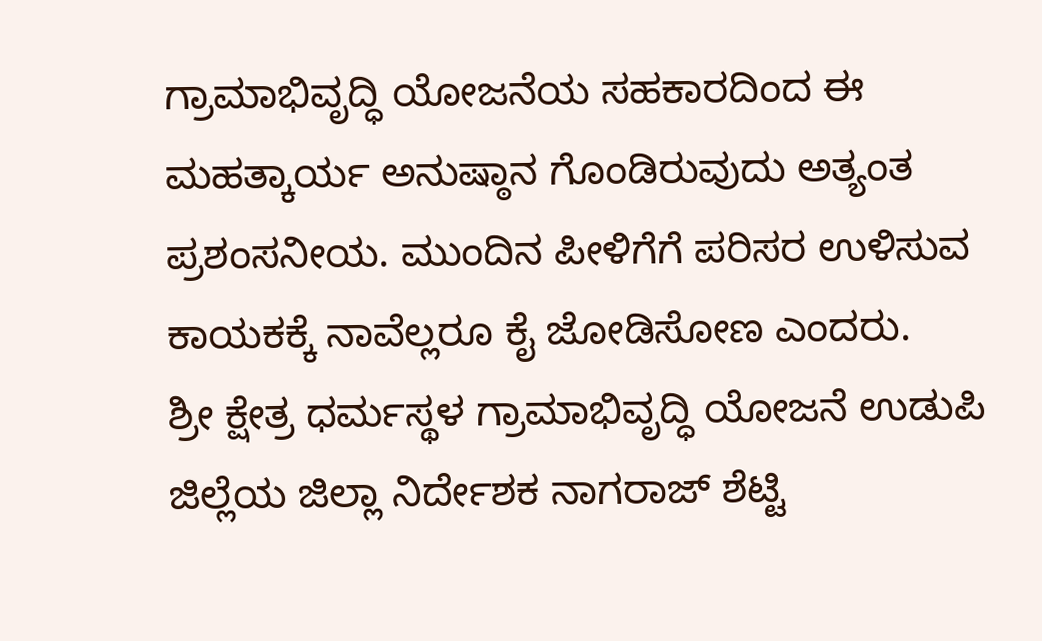ಗ್ರಾಮಾಭಿವೃದ್ಧಿ ಯೋಜನೆಯ ಸಹಕಾರದಿಂದ ಈ ಮಹತ್ಕಾರ್ಯ ಅನುಷ್ಠಾನ ಗೊಂಡಿರುವುದು ಅತ್ಯಂತ ಪ್ರಶಂಸನೀಯ. ಮುಂದಿನ ಪೀಳಿಗೆಗೆ ಪರಿಸರ ಉಳಿಸುವ ಕಾಯಕಕ್ಕೆ ನಾವೆಲ್ಲರೂ ಕೈ ಜೋಡಿಸೋಣ ಎಂದರು.
ಶ್ರೀ ಕ್ಷೇತ್ರ ಧರ್ಮಸ್ಥಳ ಗ್ರಾಮಾಭಿವೃದ್ಧಿ ಯೋಜನೆ ಉಡುಪಿ ಜಿಲ್ಲೆಯ ಜಿಲ್ಲಾ ನಿರ್ದೇಶಕ ನಾಗರಾಜ್ ಶೆಟ್ಟಿ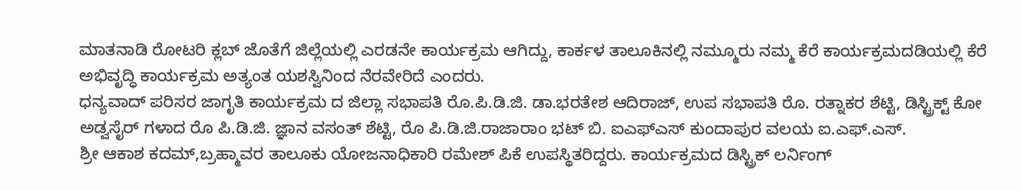ಮಾತನಾಡಿ ರೋಟರಿ ಕ್ಲಬ್ ಜೊತೆಗೆ ಜಿಲ್ಲೆಯಲ್ಲಿ ಎರಡನೇ ಕಾರ್ಯಕ್ರಮ ಆಗಿದ್ದು, ಕಾರ್ಕಳ ತಾಲೂಕಿನಲ್ಲಿ ನಮ್ಮೂರು ನಮ್ಮ ಕೆರೆ ಕಾರ್ಯಕ್ರಮದಡಿಯಲ್ಲಿ ಕೆರೆ ಅಭಿವೃದ್ಧಿ ಕಾರ್ಯಕ್ರಮ ಅತ್ಯಂತ ಯಶಸ್ವಿನಿಂದ ನೆರವೇರಿದೆ ಎಂದರು.
ಧನ್ಯವಾದ್ ಪರಿಸರ ಜಾಗೃತಿ ಕಾರ್ಯಕ್ರಮ ದ ಜಿಲ್ಲಾ ಸಭಾಪತಿ ರೊ.ಪಿ.ಡಿ.ಜಿ. ಡಾ.ಭರತೇಶ ಆದಿರಾಜ್, ಉಪ ಸಭಾಪತಿ ರೊ. ರತ್ನಾಕರ ಶೆಟ್ಟಿ, ಡಿಸ್ಟ್ರಿಕ್ಟ್ ಕೋ ಅಡ್ವಸೈರ್ ಗಳಾದ ರೊ ಪಿ.ಡಿ.ಜಿ. ಜ್ಞಾನ ವಸಂತ್ ಶೆಟ್ಟಿ, ರೊ ಪಿ.ಡಿ.ಜಿ.ರಾಜಾರಾಂ ಭಟ್ ಬಿ. ಐಎಫ್ಎಸ್ ಕುಂದಾಪುರ ವಲಯ ಐ.ಎಫ್.ಎಸ್.
ಶ್ರೀ ಆಕಾಶ ಕದಮ್,ಬ್ರಹ್ಮಾವರ ತಾಲೂಕು ಯೋಜನಾಧಿಕಾರಿ ರಮೇಶ್ ಪಿಕೆ ಉಪಸ್ಥಿತರಿದ್ದರು. ಕಾರ್ಯಕ್ರಮದ ಡಿಸ್ಟ್ರಿಕ್ ಲರ್ನಿಂಗ್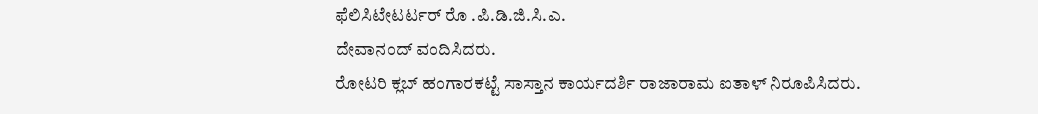ಫೆಲಿಸಿಟೇಟರ್ಟರ್ ರೊ .ಪಿ.ಡಿ.ಜಿ.ಸಿ.ಎ.
ದೇವಾನಂದ್ ವಂದಿಸಿದರು.
ರೋಟರಿ ಕ್ಲಬ್ ಹಂಗಾರಕಟ್ಟೆ ಸಾಸ್ತಾನ ಕಾರ್ಯದರ್ಶಿ ರಾಜಾರಾಮ ಐತಾಳ್ ನಿರೂಪಿಸಿದರು.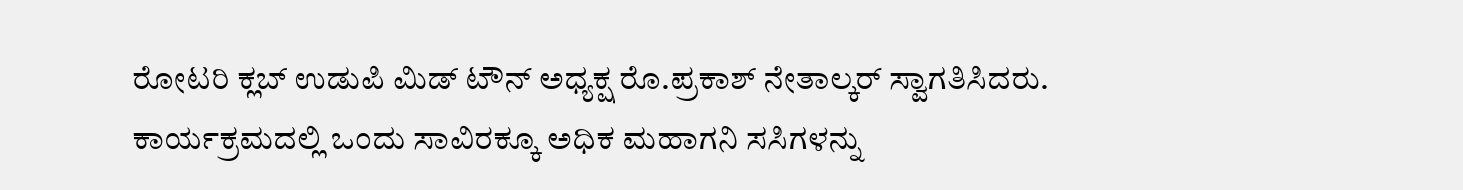ರೋಟರಿ ಕ್ಲಬ್ ಉಡುಪಿ ಮಿಡ್ ಟೌನ್ ಅಧ್ಯಕ್ಷ ರೊ.ಪ್ರಕಾಶ್ ನೇತಾಲ್ಕರ್ ಸ್ವಾಗತಿಸಿದರು. ಕಾರ್ಯಕ್ರಮದಲ್ಲಿ ಒಂದು ಸಾವಿರಕ್ಕೂ ಅಧಿಕ ಮಹಾಗನಿ ಸಸಿಗಳನ್ನು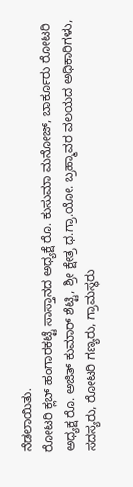ನೆಡಲಾಯಿತು.
ರೋಟರಿ ಕ್ಲಬ್ ಹಂಗಾರಕಟ್ಟೆ ಸಾಸ್ತಾನದ ಅಧ್ಯಕ್ಷೆ ರೊ. ಕುಸುಮಾ ಮನೋಜ್, ಬಾರ್ಕೂರು ರೋಟರಿ ಅಧ್ಯಕ್ಷ ರೊ. ಅಜಿತ್ ಕುಮಾರ್ ಶೆಟ್ಟಿ, ಶ್ರೀ ಕ್ಷೇತ್ರ ಧ.ಗ್ರಾ.ಯೋ. ಬ್ರಹ್ಮಾವರ ವಲಯದ ಅಧಿಕಾರಿಗಳು, ಸದಸ್ಯರು, ರೋಟರಿ ಗಣ್ಯರು, ಗ್ರಾಮಸ್ಥರು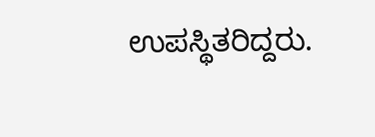ಉಪಸ್ಥಿತರಿದ್ದರು.